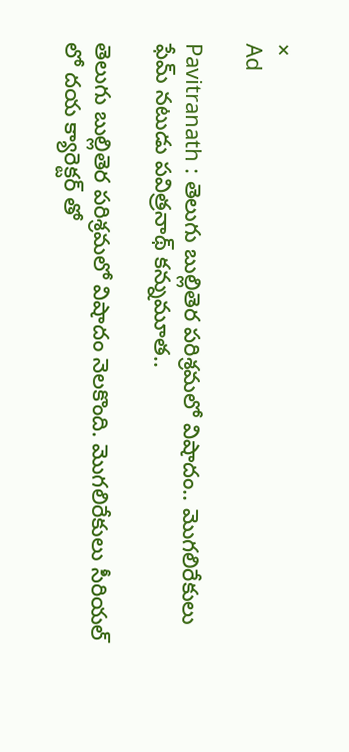×
Ad

Pavitranath : తెలుగు బుల్లితెర పరిశ్రమలో విషాదం.. మొగలిరేకులు ఫేమ్ నటుడు పవిత్రనాథ్ కన్నుమూత..

తెలుగు బుల్లితెర పరిశ్రమలో విషాదం నెలకొంది. మొగలిరేకులు సీరియల్ లో దయ క్యారెక్టర్ తో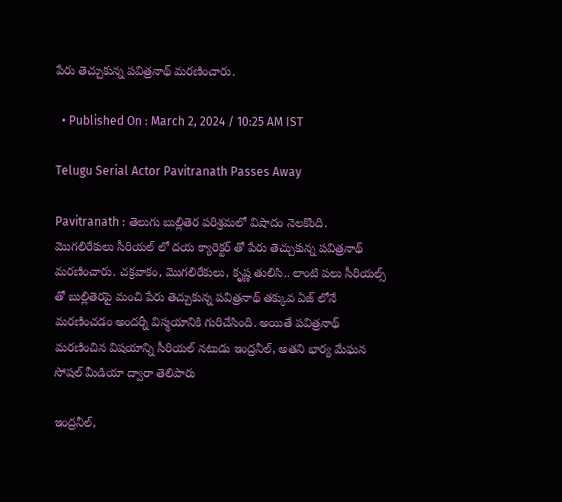పేరు తెచ్చుకున్న పవిత్రనాథ్ మరణించారు.

  • Published On : March 2, 2024 / 10:25 AM IST

Telugu Serial Actor Pavitranath Passes Away

Pavitranath : తెలుగు బుల్లితెర పరిశ్రమలో విషాదం నెలకొంది. మొగలిరేకులు సీరియల్ లో దయ క్యారెక్టర్ తో పేరు తెచ్చుకున్న పవిత్రనాథ్ మరణించారు. చక్రవాకం, మొగలిరేకులు, కృష్ణ తులిసి.. లాంటి పలు సీరియల్స్ తో బుల్లితెరపై మంచి పేరు తెచ్చుకున్న పవిత్రనాథ్ తక్కువ ఏజ్ లోనే మరణించడం అందర్నీ విస్మయానికి గురిచేసింది. అయితే పవిత్రనాథ్ మరణించిన విషయాన్ని సీరియల్ నటుడు ఇంద్రనీల్, అతని భార్య మేఘన సోషల్‌ మీడియా ద్వారా తెలిపారు

ఇంద్రనీల్,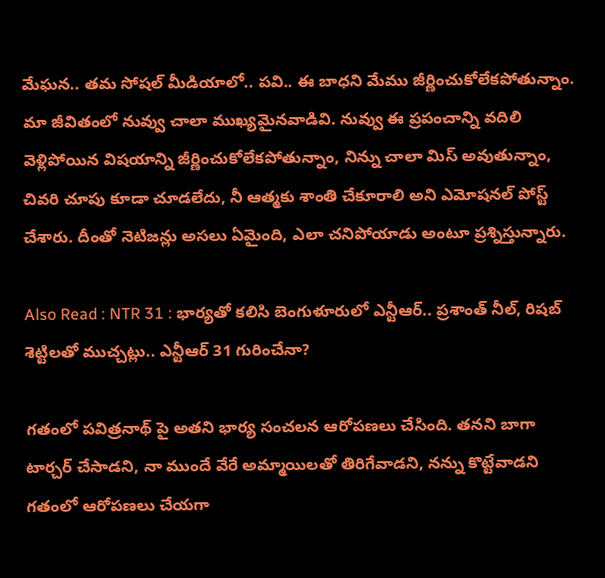మేఘన.. తమ సోషల్ మీడియాలో.. పవి.. ఈ బాధని మేము జీర్ణించుకోలేకపోతున్నాం. మా జీవితంలో నువ్వు చాలా ముఖ్యమైనవాడివి. నువ్వు ఈ ప్రపంచాన్ని వదిలి వెళ్లిపోయిన విషయాన్ని జీర్ణించుకోలేకపోతున్నాం, నిన్ను చాలా మిస్ అవుతున్నాం, చివరి చూపు కూడా చూడలేదు, నీ ఆత్మకు శాంతి చేకూరాలి అని ఎమోషనల్ పోస్ట్ చేశారు. దీంతో నెటిజన్లు అసలు ఏమైంది, ఎలా చనిపోయాడు అంటూ ప్రశ్నిస్తున్నారు.

Also Read : NTR 31 : భార్యతో కలిసి బెంగుళూరులో ఎన్టీఆర్.. ప్రశాంత్ నీల్‌, రిషబ్ శెట్టిలతో ముచ్చట్లు.. ఎన్టీఆర్ 31 గురించేనా?

గతంలో పవిత్రనాథ్ పై అతని భార్య సంచలన ఆరోపణలు చేసింది. తనని బాగా టార్చర్ చేసాడని, నా ముందే వేరే అమ్మాయిలతో తిరిగేవాడని, నన్ను కొట్టేవాడని గతంలో ఆరోపణలు చేయగా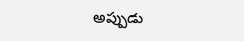అప్పుడు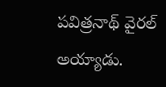పవిత్రనాథ్ వైరల్ అయ్యాడు.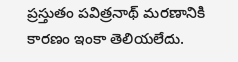ప్రస్తుతం పవిత్రనాథ్ మరణానికి కారణం ఇంకా తెలియలేదు.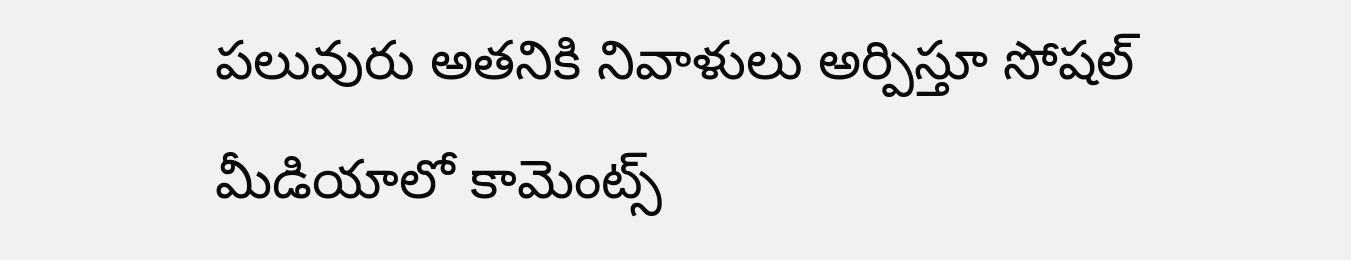పలువురు అతనికి నివాళులు అర్పిస్తూ సోషల్ మీడియాలో కామెంట్స్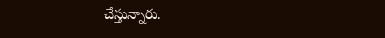చేస్తున్నారు.